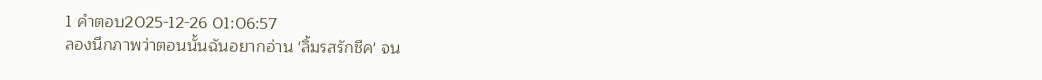1 คำตอบ2025-12-26 01:06:57
ลองนึกภาพว่าตอนนั้นฉันอยากอ่าน 'ลิ้มรสรักชีค' จน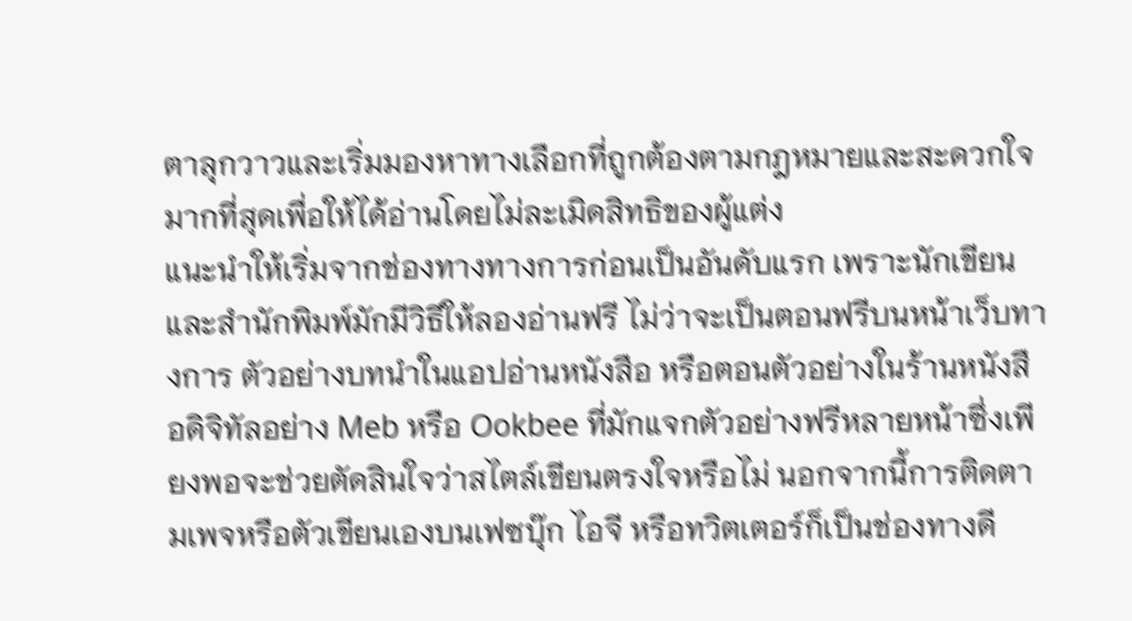ตาลุกวาวและเริ่มมองหาทางเลือกที่ถูกต้องตามกฎหมายและสะดวกใจมากที่สุดเพื่อให้ได้อ่านโดยไม่ละเมิดสิทธิของผู้แต่ง
แนะนำให้เริ่มจากช่องทางทางการก่อนเป็นอันดับแรก เพราะนักเขียนและสำนักพิมพ์มักมีวิธีให้ลองอ่านฟรี ไม่ว่าจะเป็นตอนฟรีบนหน้าเว็บทางการ ตัวอย่างบทนำในแอปอ่านหนังสือ หรือตอนตัวอย่างในร้านหนังสือดิจิทัลอย่าง Meb หรือ Ookbee ที่มักแจกตัวอย่างฟรีหลายหน้าซึ่งเพียงพอจะช่วยตัดสินใจว่าสไตล์เขียนตรงใจหรือไม่ นอกจากนี้การติดตามเพจหรือตัวเขียนเองบนเฟซบุ๊ก ไอจี หรือทวิตเตอร์ก็เป็นช่องทางดี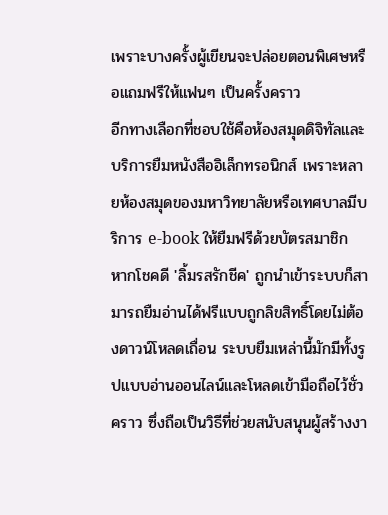เพราะบางครั้งผู้เขียนจะปล่อยตอนพิเศษหรือแถมฟรีให้แฟนๆ เป็นครั้งคราว
อีกทางเลือกที่ชอบใช้คือห้องสมุดดิจิทัลและบริการยืมหนังสืออิเล็กทรอนิกส์ เพราะหลายห้องสมุดของมหาวิทยาลัยหรือเทศบาลมีบริการ e-book ให้ยืมฟรีด้วยบัตรสมาชิก หากโชคดี 'ลิ้มรสรักชีค' ถูกนำเข้าระบบก็สามารถยืมอ่านได้ฟรีแบบถูกลิขสิทธิ์โดยไม่ต้องดาวน์โหลดเถื่อน ระบบยืมเหล่านี้มักมีทั้งรูปแบบอ่านออนไลน์และโหลดเข้ามือถือไว้ชั่วคราว ซึ่งถือเป็นวิธีที่ช่วยสนับสนุนผู้สร้างงา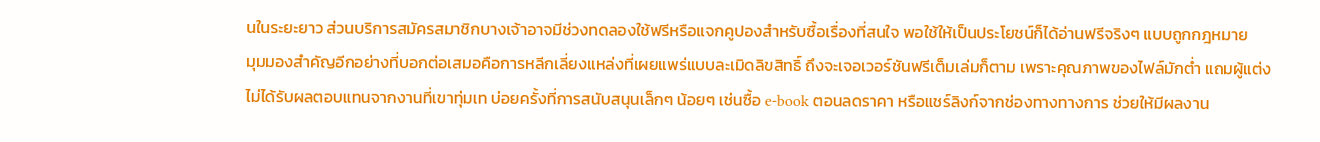นในระยะยาว ส่วนบริการสมัครสมาชิกบางเจ้าอาจมีช่วงทดลองใช้ฟรีหรือแจกคูปองสำหรับซื้อเรื่องที่สนใจ พอใช้ให้เป็นประโยชน์ก็ได้อ่านฟรีจริงๆ แบบถูกกฎหมาย
มุมมองสำคัญอีกอย่างที่บอกต่อเสมอคือการหลีกเลี่ยงแหล่งที่เผยแพร่แบบละเมิดลิขสิทธิ์ ถึงจะเจอเวอร์ชันฟรีเต็มเล่มก็ตาม เพราะคุณภาพของไฟล์มักต่ำ แถมผู้แต่งไม่ได้รับผลตอบแทนจากงานที่เขาทุ่มเท บ่อยครั้งที่การสนับสนุนเล็กๆ น้อยๆ เช่นซื้อ e-book ตอนลดราคา หรือแชร์ลิงก์จากช่องทางทางการ ช่วยให้มีผลงาน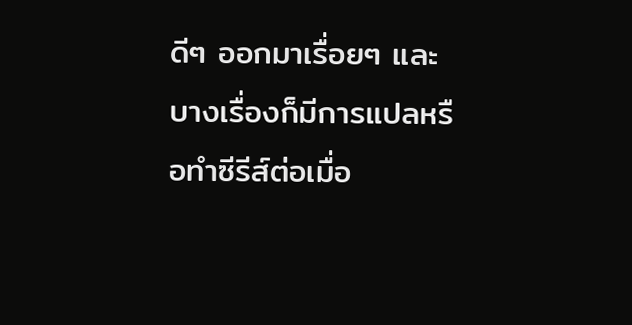ดีๆ ออกมาเรื่อยๆ และบางเรื่องก็มีการแปลหรือทำซีรีส์ต่อเมื่อ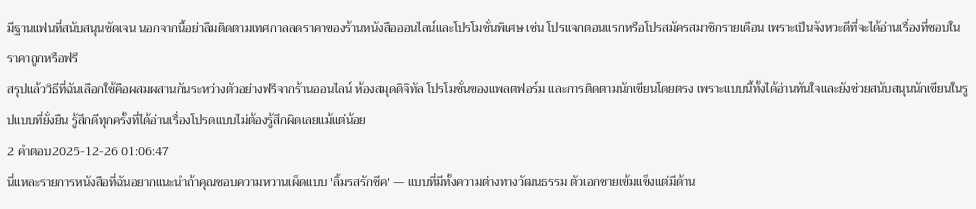มีฐานแฟนที่สนับสนุนชัดเจน นอกจากนี้อย่าลืมติดตามเทศกาลลดราคาของร้านหนังสือออนไลน์และโปรโมชั่นพิเศษ เช่น โปรแจกตอนแรกหรือโปรสมัครสมาชิกรายเดือน เพราะเป็นจังหวะดีที่จะได้อ่านเรื่องที่ชอบในราคาถูกหรือฟรี
สรุปแล้ววิธีที่ฉันเลือกใช้คือผสมผสานกันระหว่างตัวอย่างฟรีจากร้านออนไลน์ ห้องสมุดดิจิทัล โปรโมชั่นของแพลตฟอร์ม และการติดตามนักเขียนโดยตรง เพราะแบบนี้ทั้งได้อ่านทันใจและยังช่วยสนับสนุนนักเขียนในรูปแบบที่ยั่งยืน รู้สึกดีทุกครั้งที่ได้อ่านเรื่องโปรดแบบไม่ต้องรู้สึกผิดเลยแม้แต่น้อย
2 คำตอบ2025-12-26 01:06:47
นี่แหละรายการหนังสือที่ฉันอยากแนะนำถ้าคุณชอบความหวานเผ็ดแบบ 'ลิ้มรสรักชีค' — แบบที่มีทั้งความต่างทางวัฒนธรรม ตัวเอกชายเข้มแข็งแต่มีด้าน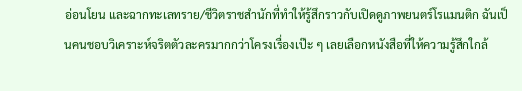อ่อนโยน และฉากทะเลทราย/ชีวิตราชสำนักที่ทำให้รู้สึกราวกับเปิดดูภาพยนตร์โรแมนติก ฉันเป็นคนชอบวิเคราะห์จริตตัวละครมากกว่าโครงเรื่องเป๊ะ ๆ เลยเลือกหนังสือที่ให้ความรู้สึกใกล้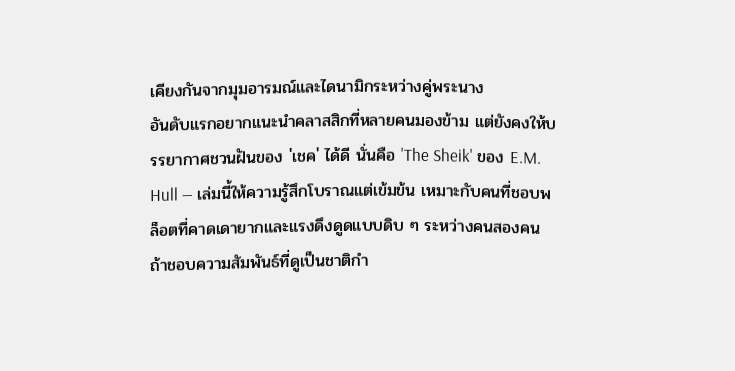เคียงกันจากมุมอารมณ์และไดนามิกระหว่างคู่พระนาง
อันดับแรกอยากแนะนำคลาสสิกที่หลายคนมองข้าม แต่ยังคงให้บรรยากาศชวนฝันของ 'เชค' ได้ดี นั่นคือ 'The Sheik' ของ E.M. Hull — เล่มนี้ให้ความรู้สึกโบราณแต่เข้มข้น เหมาะกับคนที่ชอบพล็อตที่คาดเดายากและแรงดึงดูดแบบดิบ ๆ ระหว่างคนสองคน ถ้าชอบความสัมพันธ์ที่ดูเป็นชาติกำ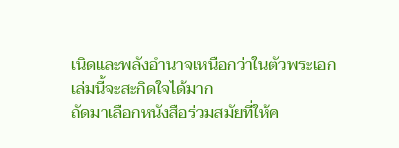เนิดและพลังอำนาจเหนือกว่าในตัวพระเอก เล่มนี้จะสะกิดใจได้มาก
ถัดมาเลือกหนังสือร่วมสมัยที่ให้ค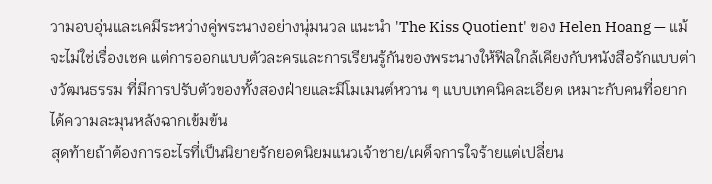วามอบอุ่นและเคมีระหว่างคู่พระนางอย่างนุ่มนวล แนะนำ 'The Kiss Quotient' ของ Helen Hoang — แม้จะไม่ใช่เรื่องเชค แต่การออกแบบตัวละครและการเรียนรู้กันของพระนางให้ฟีลใกล้เคียงกับหนังสือรักแบบต่างวัฒนธรรม ที่มีการปรับตัวของทั้งสองฝ่ายและมีโมเมนต์หวาน ๆ แบบเทคนิคละเอียด เหมาะกับคนที่อยากได้ความละมุนหลังฉากเข้มข้น
สุดท้ายถ้าต้องการอะไรที่เป็นนิยายรักยอดนิยมแนวเจ้าชาย/เผด็จการใจร้ายแต่เปลี่ยน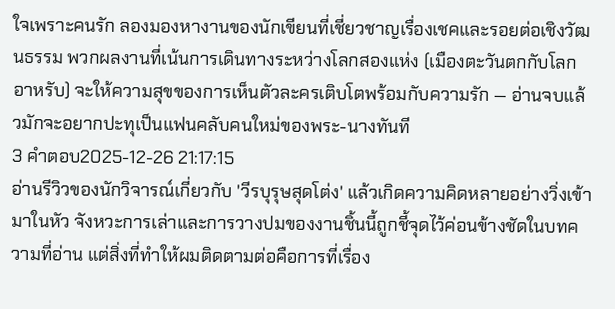ใจเพราะคนรัก ลองมองหางานของนักเขียนที่เชี่ยวชาญเรื่องเชคและรอยต่อเชิงวัฒนธรรม พวกผลงานที่เน้นการเดินทางระหว่างโลกสองแห่ง (เมืองตะวันตกกับโลกอาหรับ) จะให้ความสุขของการเห็นตัวละครเติบโตพร้อมกับความรัก — อ่านจบแล้วมักจะอยากปะทุเป็นแฟนคลับคนใหม่ของพระ-นางทันที
3 คำตอบ2025-12-26 21:17:15
อ่านรีวิวของนักวิจารณ์เกี่ยวกับ 'วีรบุรุษสุดโต่ง' แล้วเกิดความคิดหลายอย่างวิ่งเข้ามาในหัว จังหวะการเล่าและการวางปมของงานชิ้นนี้ถูกชี้จุดไว้ค่อนข้างชัดในบทความที่อ่าน แต่สิ่งที่ทำให้ผมติดตามต่อคือการที่เรื่อง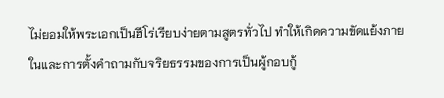ไม่ยอมให้พระเอกเป็นฮีโร่เรียบง่ายตามสูตรทั่วไป ทำให้เกิดความขัดแย้งภายในและการตั้งคำถามกับจริยธรรมของการเป็นผู้กอบกู้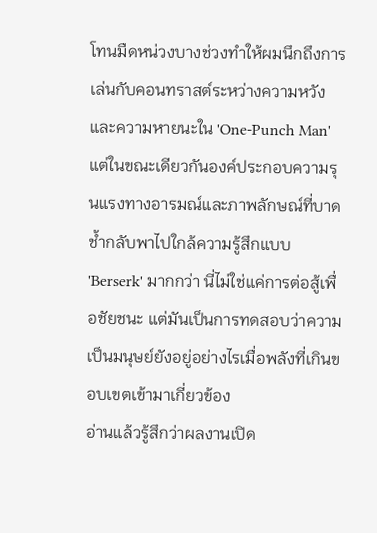โทนมืดหน่วงบางช่วงทำให้ผมนึกถึงการเล่นกับคอนทราสต์ระหว่างความหวังและความหายนะใน 'One-Punch Man' แต่ในขณะเดียวกันองค์ประกอบความรุนแรงทางอารมณ์และภาพลักษณ์ที่บาดช้ำกลับพาไปใกล้ความรู้สึกแบบ 'Berserk' มากกว่า นี่ไม่ใช่แค่การต่อสู้เพื่อชัยชนะ แต่มันเป็นการทดสอบว่าความเป็นมนุษย์ยังอยู่อย่างไรเมื่อพลังที่เกินขอบเขตเข้ามาเกี่ยวข้อง
อ่านแล้วรู้สึกว่าผลงานเปิด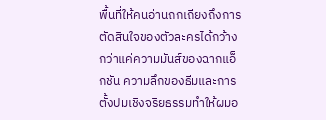พื้นที่ให้คนอ่านถกเถียงถึงการตัดสินใจของตัวละครได้กว้างกว่าแค่ความมันส์ของฉากแอ็กชัน ความลึกของธีมและการตั้งปมเชิงจริยธรรมทำให้ผมอ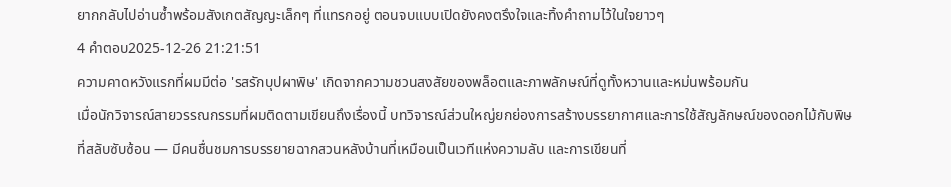ยากกลับไปอ่านซ้ำพร้อมสังเกตสัญญะเล็กๆ ที่แทรกอยู่ ตอนจบแบบเปิดยังคงตรึงใจและทิ้งคำถามไว้ในใจยาวๆ
4 คำตอบ2025-12-26 21:21:51
ความคาดหวังแรกที่ผมมีต่อ 'รสรักบุปผาพิษ' เกิดจากความชวนสงสัยของพล็อตและภาพลักษณ์ที่ดูทั้งหวานและหม่นพร้อมกัน
เมื่อนักวิจารณ์สายวรรณกรรมที่ผมติดตามเขียนถึงเรื่องนี้ บทวิจารณ์ส่วนใหญ่ยกย่องการสร้างบรรยากาศและการใช้สัญลักษณ์ของดอกไม้กับพิษที่สลับซับซ้อน — มีคนชื่นชมการบรรยายฉากสวนหลังบ้านที่เหมือนเป็นเวทีแห่งความลับ และการเขียนที่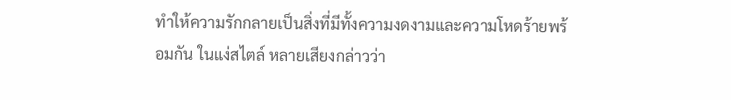ทำให้ความรักกลายเป็นสิ่งที่มีทั้งความงดงามและความโหดร้ายพร้อมกัน ในแง่สไตล์ หลายเสียงกล่าวว่า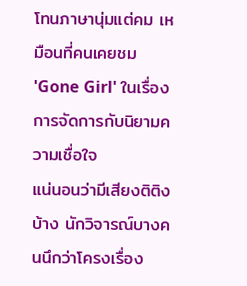โทนภาษานุ่มแต่คม เหมือนที่คนเคยชม 'Gone Girl' ในเรื่องการจัดการกับนิยามความเชื่อใจ
แน่นอนว่ามีเสียงติติงบ้าง นักวิจารณ์บางคนนึกว่าโครงเรื่อง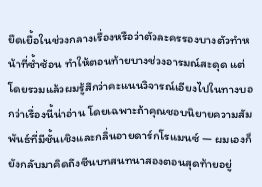ยืดเยื้อในช่วงกลางเรื่องหรือว่าตัวละครรองบางตัวทำหน้าที่ซ้ำซ้อน ทำให้ตอนท้ายบางช่วงอารมณ์สะดุด แต่โดยรวมแล้วผมรู้สึกว่าคะแนนวิจารณ์เอียงไปในทางบอกว่าเรื่องนี้น่าอ่าน โดยเฉพาะถ้าคุณชอบนิยายความสัมพันธ์ที่มีชั้นเชิงและกลิ่นอายดาร์กโรแมนซ์ — ผมเองก็ยังกลับมาคิดถึงซีนบทสนทนาสองตอนสุดท้ายอยู่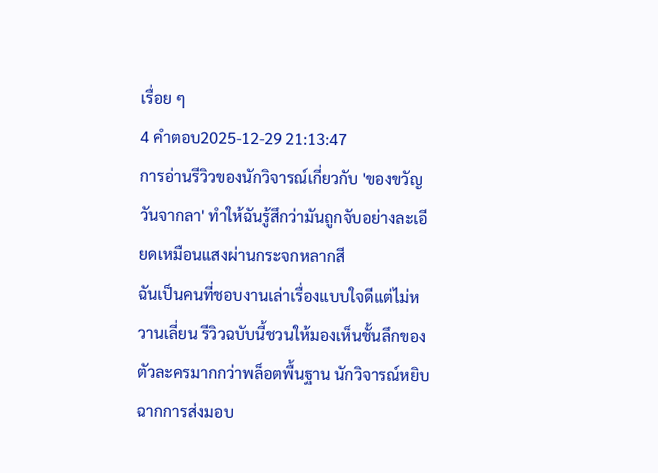เรื่อย ๆ
4 คำตอบ2025-12-29 21:13:47
การอ่านรีวิวของนักวิจารณ์เกี่ยวกับ 'ของขวัญวันจากลา' ทำให้ฉันรู้สึกว่ามันถูกจับอย่างละเอียดเหมือนแสงผ่านกระจกหลากสี
ฉันเป็นคนที่ชอบงานเล่าเรื่องแบบใจดีแต่ไม่หวานเลี่ยน รีวิวฉบับนี้ชวนให้มองเห็นชั้นลึกของตัวละครมากกว่าพล็อตพื้นฐาน นักวิจารณ์หยิบฉากการส่งมอบ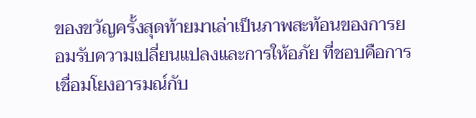ของขวัญครั้งสุดท้ายมาเล่าเป็นภาพสะท้อนของการยอมรับความเปลี่ยนแปลงและการให้อภัย ที่ชอบคือการเชื่อมโยงอารมณ์กับ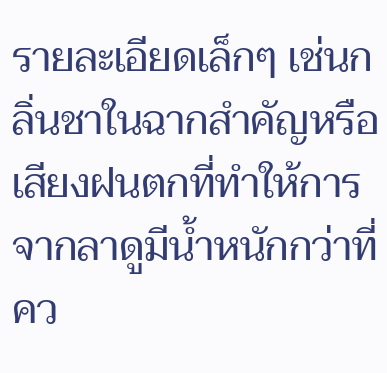รายละเอียดเล็กๆ เช่นกลิ่นชาในฉากสำคัญหรือเสียงฝนตกที่ทำให้การจากลาดูมีน้ำหนักกว่าที่คว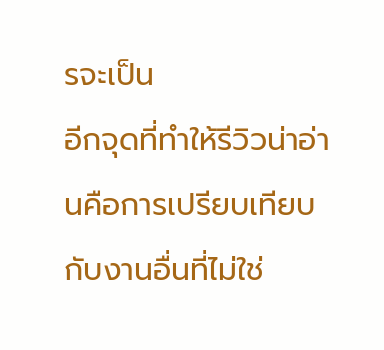รจะเป็น
อีกจุดที่ทำให้รีวิวน่าอ่านคือการเปรียบเทียบกับงานอื่นที่ไม่ใช่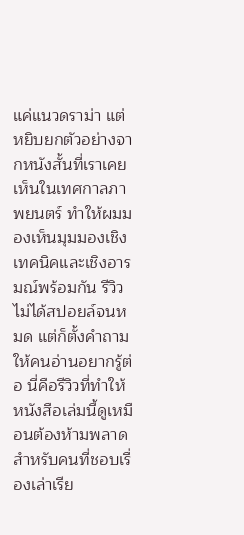แค่แนวดราม่า แต่หยิบยกตัวอย่างจากหนังสั้นที่เราเคยเห็นในเทศกาลภาพยนตร์ ทำให้ผมมองเห็นมุมมองเชิงเทคนิคและเชิงอารมณ์พร้อมกัน รีวิวไม่ได้สปอยล์จนหมด แต่ก็ตั้งคำถามให้คนอ่านอยากรู้ต่อ นี่คือรีวิวที่ทำให้หนังสือเล่มนี้ดูเหมือนต้องห้ามพลาดสำหรับคนที่ชอบเรื่องเล่าเรีย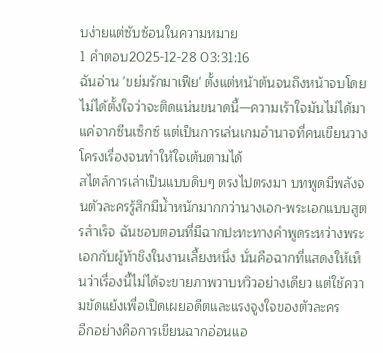บง่ายแต่ซับซ้อนในความหมาย
1 คำตอบ2025-12-28 03:31:16
ฉันอ่าน 'ขย่มรักมาเฟีย' ตั้งแต่หน้าต้นจนถึงหน้าจบโดยไม่ได้ตั้งใจว่าจะติดแน่นขนาดนี้—ความเร้าใจมันไม่ได้มาแค่จากซีนเซ็กซ์ แต่เป็นการเล่นเกมอำนาจที่คนเขียนวางโครงเรื่องจนทำให้ใจเต้นตามได้
สไตล์การเล่าเป็นแบบดิบๆ ตรงไปตรงมา บทพูดมีพลังจนตัวละครรู้สึกมีน้ำหนักมากกว่านางเอก-พระเอกแบบสูตรสำเร็จ ฉันชอบตอนที่มีฉากปะทะทางคำพูดระหว่างพระเอกกับผู้ท้าชิงในงานเลี้ยงหนึ่ง นั่นคือฉากที่แสดงให้เห็นว่าเรื่องนี้ไม่ได้จะขายภาพวาบหวิวอย่างเดียว แต่ใช้ความขัดแย้งเพื่อเปิดเผยอดีตและแรงจูงใจของตัวละคร
อีกอย่างคือการเขียนฉากอ่อนแอ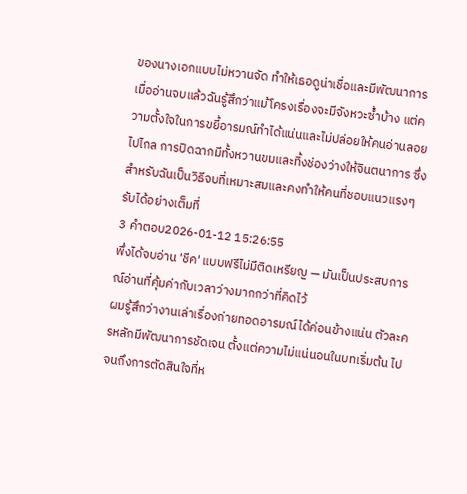ของนางเอกแบบไม่หวานจัด ทำให้เธอดูน่าเชื่อและมีพัฒนาการ เมื่ออ่านจบแล้วฉันรู้สึกว่าแม้โครงเรื่องจะมีจังหวะซ้ำบ้าง แต่ความตั้งใจในการขยี้อารมณ์ทำได้แน่นและไม่ปล่อยให้คนอ่านลอยไปไกล การปิดฉากมีทั้งหวานขมและทิ้งช่องว่างให้จินตนาการ ซึ่งสำหรับฉันเป็นวิธีจบที่เหมาะสมและคงทำให้คนที่ชอบแนวแรงๆ รับได้อย่างเต็มที่
3 คำตอบ2026-01-12 15:26:55
พึ่งได้จบอ่าน 'ชีค' แบบฟรีไม่มีติดเหรียญ — มันเป็นประสบการณ์อ่านที่คุ้มค่ากับเวลาว่างมากกว่าที่คิดไว้
ผมรู้สึกว่างานเล่าเรื่องถ่ายทอดอารมณ์ได้ค่อนข้างแน่น ตัวละครหลักมีพัฒนาการชัดเจน ตั้งแต่ความไม่แน่นอนในบทเริ่มต้น ไปจนถึงการตัดสินใจที่ห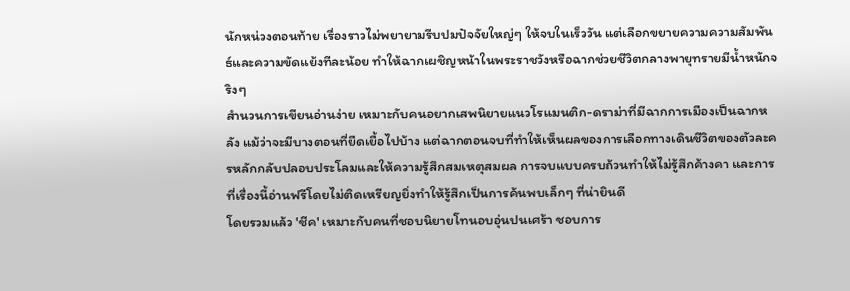นักหน่วงตอนท้าย เรื่องราวไม่พยายามรีบปมปัจจัยใหญ่ๆ ให้จบในเร็ววัน แต่เลือกขยายความความสัมพันธ์และความขัดแย้งทีละน้อย ทำให้ฉากเผชิญหน้าในพระราชวังหรือฉากช่วยชีวิตกลางพายุทรายมีน้ำหนักจริงๆ
สำนวนการเขียนอ่านง่าย เหมาะกับคนอยากเสพนิยายแนวโรแมนติก-ดราม่าที่มีฉากการเมืองเป็นฉากหลัง แม้ว่าจะมีบางตอนที่ยืดเยื้อไปบ้าง แต่ฉากตอนจบที่ทำให้เห็นผลของการเลือกทางเดินชีวิตของตัวละครหลักกลับปลอบประโลมและให้ความรู้สึกสมเหตุสมผล การจบแบบครบถ้วนทำให้ไม่รู้สึกค้างคา และการที่เรื่องนี้อ่านฟรีโดยไม่ติดเหรียญยิ่งทำให้รู้สึกเป็นการค้นพบเล็กๆ ที่น่ายินดี
โดยรวมแล้ว 'ชีค' เหมาะกับคนที่ชอบนิยายโทนอบอุ่นปนเศร้า ชอบการ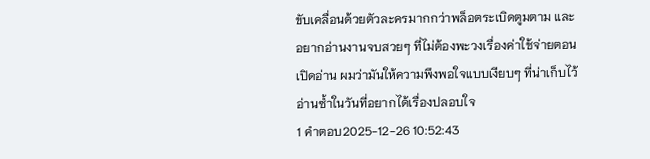ขับเคลื่อนด้วยตัวละครมากกว่าพล็อตระเบิดตูมตาม และอยากอ่านงานจบสวยๆ ที่ไม่ต้องพะวงเรื่องค่าใช้จ่ายตอนเปิดอ่าน ผมว่ามันให้ความพึงพอใจแบบเงียบๆ ที่น่าเก็บไว้อ่านซ้ำในวันที่อยากได้เรื่องปลอบใจ
1 คำตอบ2025-12-26 10:52:43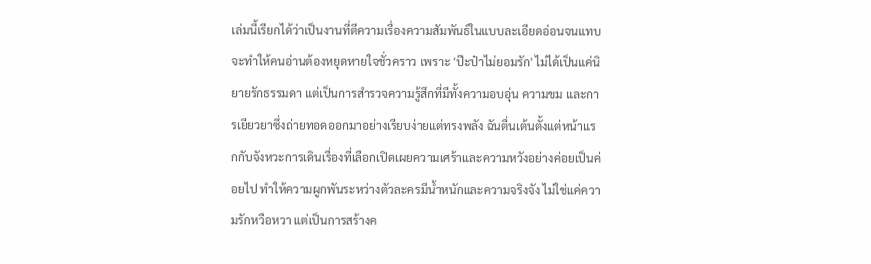เล่มนี้เรียกได้ว่าเป็นงานที่ตีความเรื่องความสัมพันธ์ในแบบละเอียดอ่อนจนแทบจะทำให้คนอ่านต้องหยุดหายใจชั่วคราว เพราะ 'ป๊ะป๋าไม่ยอมรัก' ไม่ได้เป็นแค่นิยายรักธรรมดา แต่เป็นการสำรวจความรู้สึกที่มีทั้งความอบอุ่น ความขม และการเยียวยาซึ่งถ่ายทอดออกมาอย่างเรียบง่ายแต่ทรงพลัง ฉันตื่นเต้นตั้งแต่หน้าแรกกับจังหวะการเดินเรื่องที่เลือกเปิดเผยความเศร้าและความหวังอย่างค่อยเป็นค่อยไป ทำให้ความผูกพันระหว่างตัวละครมีน้ำหนักและความจริงจัง ไม่ใช่แค่ความรักหวือหวา แต่เป็นการสร้างค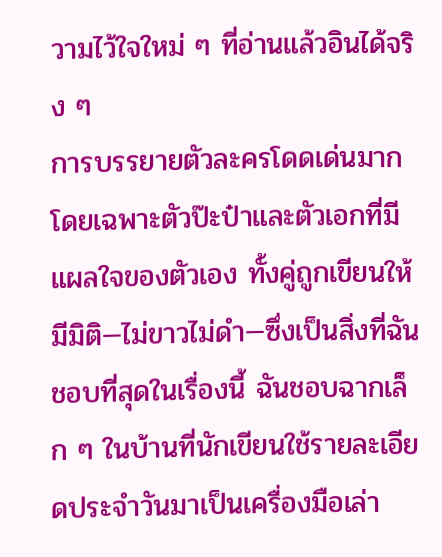วามไว้ใจใหม่ ๆ ที่อ่านแล้วอินได้จริง ๆ
การบรรยายตัวละครโดดเด่นมาก โดยเฉพาะตัวป๊ะป๋าและตัวเอกที่มีแผลใจของตัวเอง ทั้งคู่ถูกเขียนให้มีมิติ—ไม่ขาวไม่ดำ—ซึ่งเป็นสิ่งที่ฉันชอบที่สุดในเรื่องนี้ ฉันชอบฉากเล็ก ๆ ในบ้านที่นักเขียนใช้รายละเอียดประจำวันมาเป็นเครื่องมือเล่า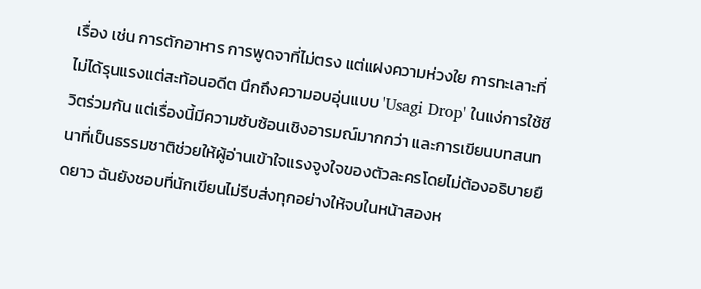เรื่อง เช่น การตักอาหาร การพูดจาที่ไม่ตรง แต่แฝงความห่วงใย การทะเลาะที่ไม่ได้รุนแรงแต่สะท้อนอดีต นึกถึงความอบอุ่นแบบ 'Usagi Drop' ในแง่การใช้ชีวิตร่วมกัน แต่เรื่องนี้มีความซับซ้อนเชิงอารมณ์มากกว่า และการเขียนบทสนทนาที่เป็นธรรมชาติช่วยให้ผู้อ่านเข้าใจแรงจูงใจของตัวละครโดยไม่ต้องอธิบายยืดยาว ฉันยังชอบที่นักเขียนไม่รีบส่งทุกอย่างให้จบในหน้าสองห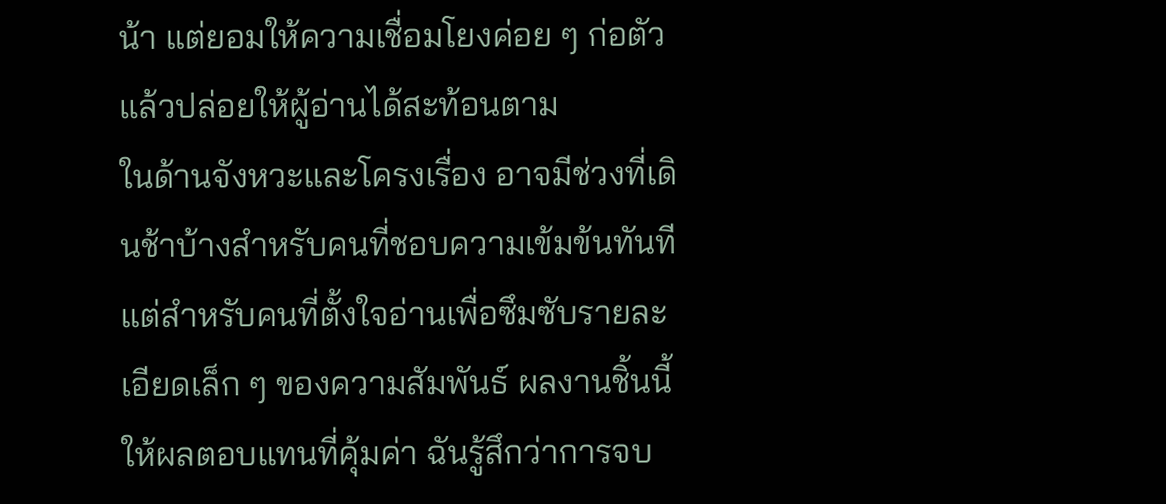น้า แต่ยอมให้ความเชื่อมโยงค่อย ๆ ก่อตัว แล้วปล่อยให้ผู้อ่านได้สะท้อนตาม
ในด้านจังหวะและโครงเรื่อง อาจมีช่วงที่เดินช้าบ้างสำหรับคนที่ชอบความเข้มข้นทันที แต่สำหรับคนที่ตั้งใจอ่านเพื่อซึมซับรายละเอียดเล็ก ๆ ของความสัมพันธ์ ผลงานชิ้นนี้ให้ผลตอบแทนที่คุ้มค่า ฉันรู้สึกว่าการจบ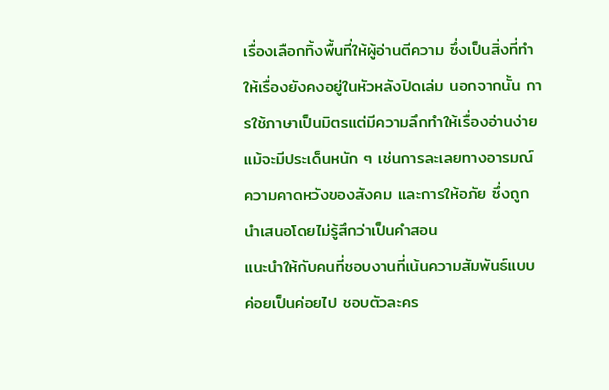เรื่องเลือกทิ้งพื้นที่ให้ผู้อ่านตีความ ซึ่งเป็นสิ่งที่ทำให้เรื่องยังคงอยู่ในหัวหลังปิดเล่ม นอกจากนั้น การใช้ภาษาเป็นมิตรแต่มีความลึกทำให้เรื่องอ่านง่าย แม้จะมีประเด็นหนัก ๆ เช่นการละเลยทางอารมณ์ ความคาดหวังของสังคม และการให้อภัย ซึ่งถูกนำเสนอโดยไม่รู้สึกว่าเป็นคำสอน
แนะนำให้กับคนที่ชอบงานที่เน้นความสัมพันธ์แบบค่อยเป็นค่อยไป ชอบตัวละคร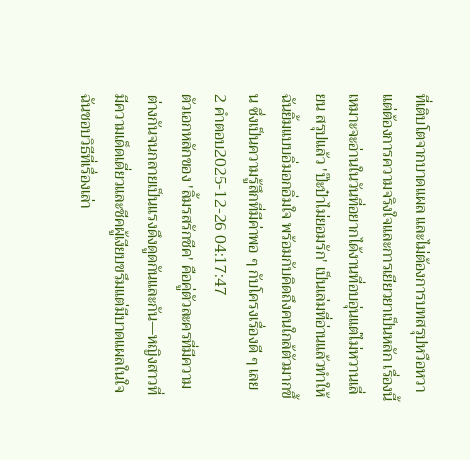ที่เติบโตจากบาดแผล และไม่ต้องการบทสรุปหวือหวา แต่ต้องการความจริงใจและการเยียวยาเป็นหลัก เรื่องนี้เหมาะจะอ่านในวันที่อยากได้งานที่อบอุ่นแต่ไม่หวานเลี่ยน สรุปแล้ว 'ป๊ะป๋าไม่ยอมรัก' เป็นเล่มที่อ่านแล้วทำให้ฉันยิ้มแบบอิ่มอกอิ่มใจ พร้อมกับคิดถึงคนใกล้ตัวมากขึ้น ซึ่งเป็นความรู้สึกที่มีค่าพอ ๆ กับโครงเรื่องดี ๆ เลย
2 คำตอบ2025-12-26 04:17:47
ตัวเอกหลักของ 'ลิ้มรสรักชีค' คือคู่ตัวละครที่มีความต่างกันจนกลายเป็นแรงดึงดูดกันและกัน—หญิงสาวที่มีความเด็ดเดี่ยวและชีคผู้เงียบขรึมแต่มีบาดแผลในใจ
ฉันชอบวิธีที่เรื่องเล่า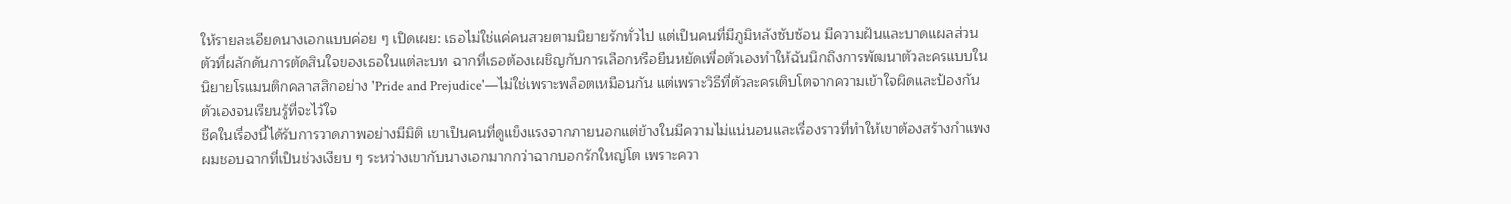ให้รายละเอียดนางเอกแบบค่อย ๆ เปิดเผย: เธอไม่ใช่แค่คนสวยตามนิยายรักทั่วไป แต่เป็นคนที่มีภูมิหลังซับซ้อน มีความฝันและบาดแผลส่วนตัวที่ผลักดันการตัดสินใจของเธอในแต่ละบท ฉากที่เธอต้องเผชิญกับการเลือกหรือยืนหยัดเพื่อตัวเองทำให้ฉันนึกถึงการพัฒนาตัวละครแบบในนิยายโรแมนติกคลาสสิกอย่าง 'Pride and Prejudice'—ไม่ใช่เพราะพล็อตเหมือนกัน แต่เพราะวิธีที่ตัวละครเติบโตจากความเข้าใจผิดและป้องกันตัวเองจนเรียนรู้ที่จะไว้ใจ
ชีคในเรื่องนี้ได้รับการวาดภาพอย่างมีมิติ เขาเป็นคนที่ดูแข็งแรงจากภายนอกแต่ข้างในมีความไม่แน่นอนและเรื่องราวที่ทำให้เขาต้องสร้างกำแพง ผมชอบฉากที่เป็นช่วงเงียบ ๆ ระหว่างเขากับนางเอกมากกว่าฉากบอกรักใหญ่โต เพราะควา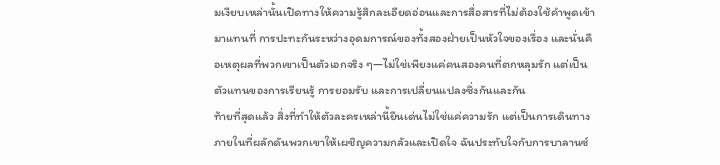มเงียบเหล่านั้นเปิดทางให้ความรู้สึกละเอียดอ่อนและการสื่อสารที่ไม่ต้องใช้คำพูดเข้ามาแทนที่ การปะทะกันระหว่างอุดมการณ์ของทั้งสองฝ่ายเป็นหัวใจของเรื่อง และนั่นคือเหตุผลที่พวกเขาเป็นตัวเอกจริง ๆ—ไม่ใช่เพียงแค่คนสองคนที่ตกหลุมรัก แต่เป็นตัวแทนของการเรียนรู้ การยอมรับ และการเปลี่ยนแปลงซึ่งกันและกัน
ท้ายที่สุดแล้ว สิ่งที่ทำให้ตัวละครเหล่านี้ยืนเด่นไม่ใช่แค่ความรัก แต่เป็นการเดินทางภายในที่ผลักดันพวกเขาให้เผชิญความกลัวและเปิดใจ ฉันประทับใจกับการบาลานซ์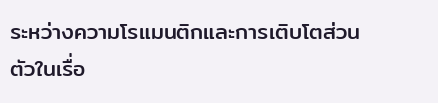ระหว่างความโรแมนติกและการเติบโตส่วนตัวในเรื่อ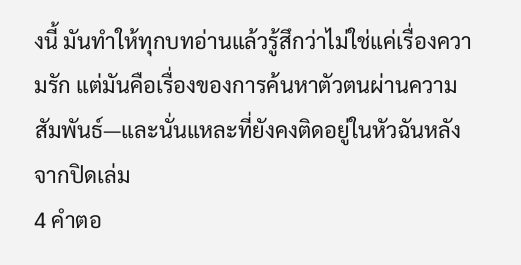งนี้ มันทำให้ทุกบทอ่านแล้วรู้สึกว่าไม่ใช่แค่เรื่องความรัก แต่มันคือเรื่องของการค้นหาตัวตนผ่านความสัมพันธ์—และนั่นแหละที่ยังคงติดอยู่ในหัวฉันหลังจากปิดเล่ม
4 คำตอ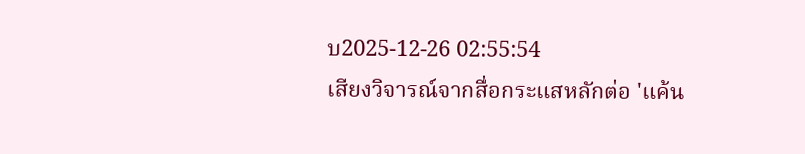บ2025-12-26 02:55:54
เสียงวิจารณ์จากสื่อกระแสหลักต่อ 'แค้น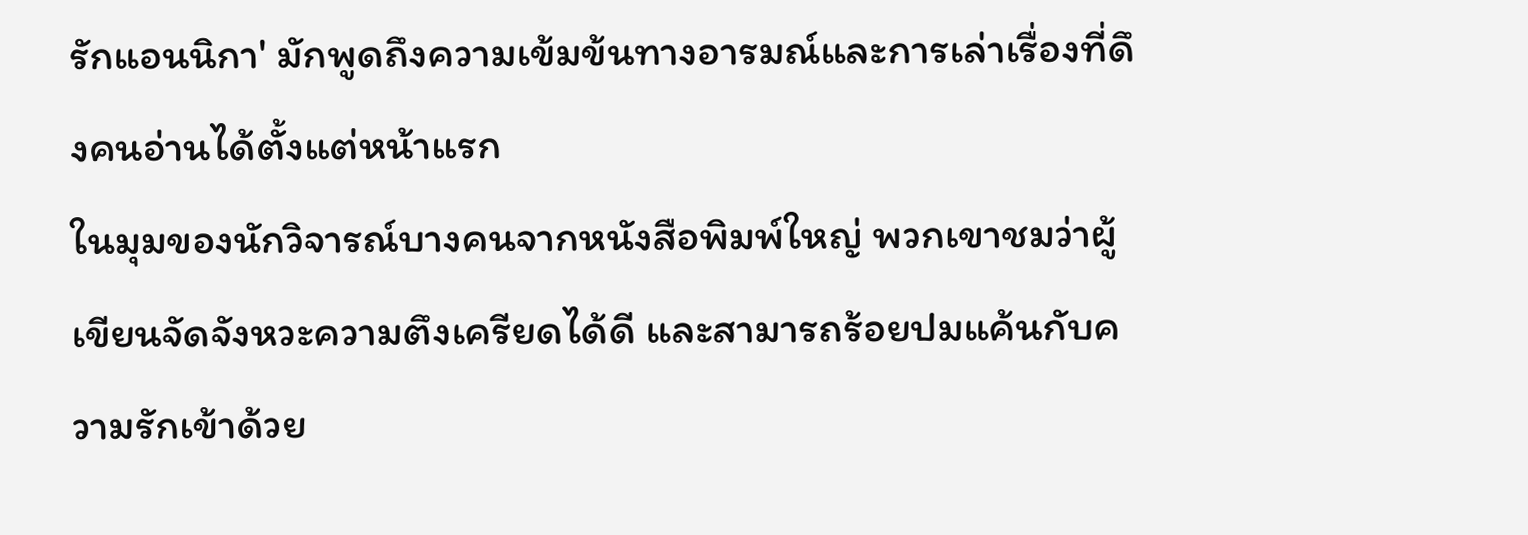รักแอนนิกา' มักพูดถึงความเข้มข้นทางอารมณ์และการเล่าเรื่องที่ดึงคนอ่านได้ตั้งแต่หน้าแรก
ในมุมของนักวิจารณ์บางคนจากหนังสือพิมพ์ใหญ่ พวกเขาชมว่าผู้เขียนจัดจังหวะความตึงเครียดได้ดี และสามารถร้อยปมแค้นกับความรักเข้าด้วย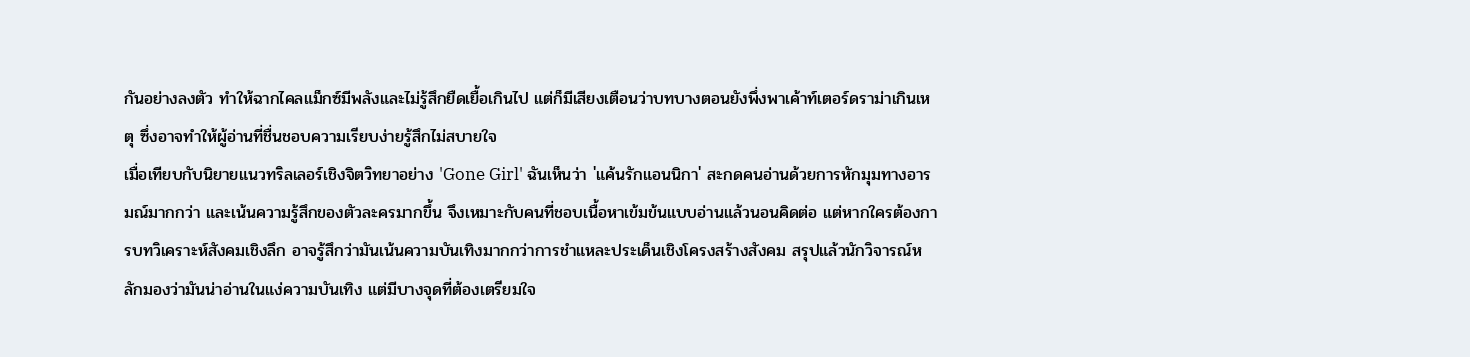กันอย่างลงตัว ทำให้ฉากไคลแม็กซ์มีพลังและไม่รู้สึกยืดเยื้อเกินไป แต่ก็มีเสียงเตือนว่าบทบางตอนยังพึ่งพาเค้าท์เตอร์ดราม่าเกินเหตุ ซึ่งอาจทำให้ผู้อ่านที่ชื่นชอบความเรียบง่ายรู้สึกไม่สบายใจ
เมื่อเทียบกับนิยายแนวทริลเลอร์เชิงจิตวิทยาอย่าง 'Gone Girl' ฉันเห็นว่า 'แค้นรักแอนนิกา' สะกดคนอ่านด้วยการหักมุมทางอารมณ์มากกว่า และเน้นความรู้สึกของตัวละครมากขึ้น จึงเหมาะกับคนที่ชอบเนื้อหาเข้มข้นแบบอ่านแล้วนอนคิดต่อ แต่หากใครต้องการบทวิเคราะห์สังคมเชิงลึก อาจรู้สึกว่ามันเน้นความบันเทิงมากกว่าการชำแหละประเด็นเชิงโครงสร้างสังคม สรุปแล้วนักวิจารณ์หลักมองว่ามันน่าอ่านในแง่ความบันเทิง แต่มีบางจุดที่ต้องเตรียมใจ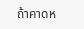ถ้าคาดห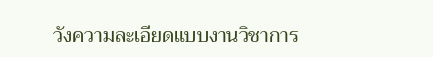วังความละเอียดแบบงานวิชาการ